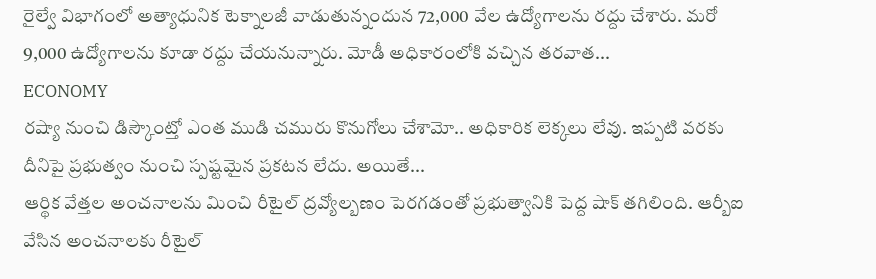రైల్వే విభాగంలో అత్యాధునిక టెక్నాలజీ వాడుతున్నందున 72,000 వేల ఉద్యోగాలను రద్దు చేశారు. మరో 9,000 ఉద్యోగాలను కూడా రద్దు చేయనున్నారు. మోడీ అధికారంలోకి వచ్చిన తరవాత...
ECONOMY
రష్యా నుంచి డిస్కౌంట్తో ఎంత ముడి చమురు కొనుగోలు చేశామో.. అధికారిక లెక్కలు లేవు. ఇప్పటి వరకు దీనిపై ప్రభుత్వం నుంచి స్పష్టమైన ప్రకటన లేదు. అయితే...
ఆర్థిక వేత్తల అంచనాలను మించి రీటైల్ ద్రవ్యోల్బణం పెరగడంతో ప్రభుత్వానికి పెద్ద షాక్ తగిలింది. ఆర్బీఐ వేసిన అంచనాలకు రీటైల్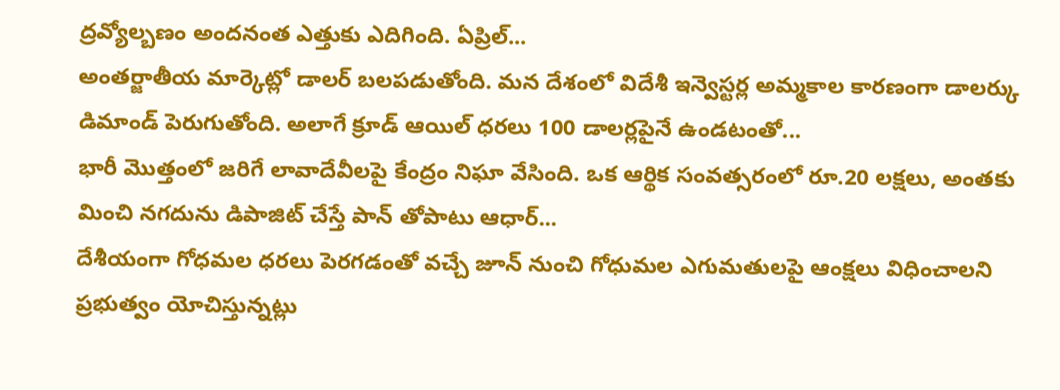ద్రవ్యోల్బణం అందనంత ఎత్తుకు ఎదిగింది. ఏప్రిల్...
అంతర్జాతీయ మార్కెట్లో డాలర్ బలపడుతోంది. మన దేశంలో విదేశీ ఇన్వెస్టర్ల అమ్మకాల కారణంగా డాలర్కు డిమాండ్ పెరుగుతోంది. అలాగే క్రూడ్ ఆయిల్ ధరలు 100 డాలర్లపైనే ఉండటంతో...
భారీ మొత్తంలో జరిగే లావాదేవీలపై కేంద్రం నిఘా వేసింది. ఒక ఆర్థిక సంవత్సరంలో రూ.20 లక్షలు, అంతకు మించి నగదును డిపాజిట్ చేస్తే పాన్ తోపాటు ఆధార్...
దేశీయంగా గోధమల ధరలు పెరగడంతో వచ్చే జూన్ నుంచి గోధుమల ఎగుమతులపై ఆంక్షలు విధించాలని ప్రభుత్వం యోచిస్తున్నట్లు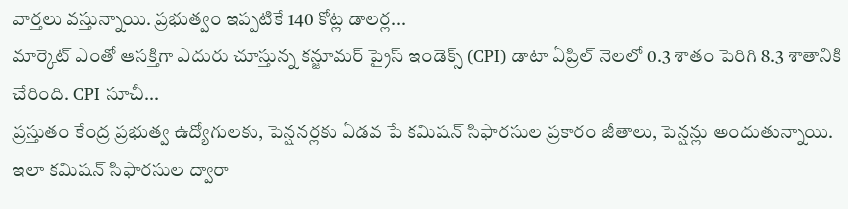వార్తలు వస్తున్నాయి. ప్రభుత్వం ఇప్పటికే 140 కోట్ల డాలర్ల...
మార్కెట్ ఎంతో ఆసక్తిగా ఎదురు చూస్తున్న కన్జూమర్ ప్రైస్ ఇండెక్స్ (CPI) డాటా ఏప్రిల్ నెలలో 0.3 శాతం పెరిగి 8.3 శాతానికి చేరింది. CPI సూచీ...
ప్రస్తుతం కేంద్ర ప్రభుత్వ ఉద్యోగులకు, పెన్షనర్లకు ఏడవ పే కమిషన్ సిఫారసుల ప్రకారం జీతాలు, పెన్షన్లు అందుతున్నాయి. ఇలా కమిషన్ సిఫారసుల ద్వారా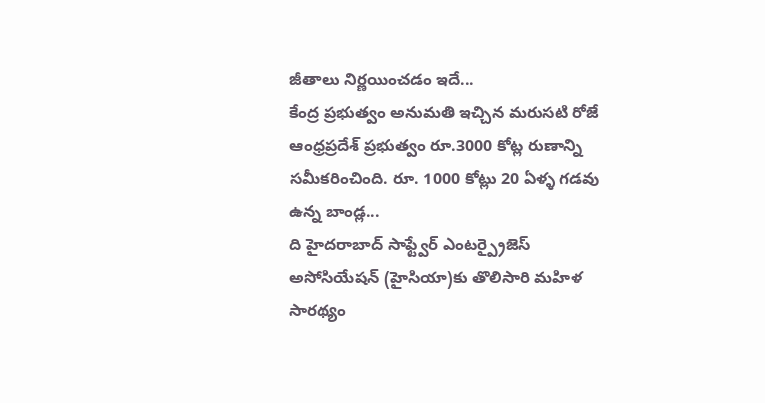జీతాలు నిర్ణయించడం ఇదే...
కేంద్ర ప్రభుత్వం అనుమతి ఇచ్చిన మరుసటి రోజే ఆంధ్రప్రదేశ్ ప్రభుత్వం రూ.3000 కోట్ల రుణాన్ని సమీకరించింది. రూ. 1000 కోట్లు 20 ఏళ్ళ గడవు ఉన్న బాండ్ల...
ది హైదరాబాద్ సాఫ్ట్వేర్ ఎంటర్ప్రైజెస్ అసోసియేషన్ (హైసియా)కు తొలిసారి మహిళ సారథ్యం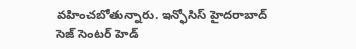వహించబోతున్నారు. ఇన్ఫోసిస్ హైదరాబాద్ సెజ్ సెంటర్ హెడ్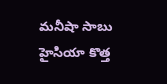మనీషా సాబు హైసియా కొత్త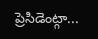ప్రెసిడెంట్గా...